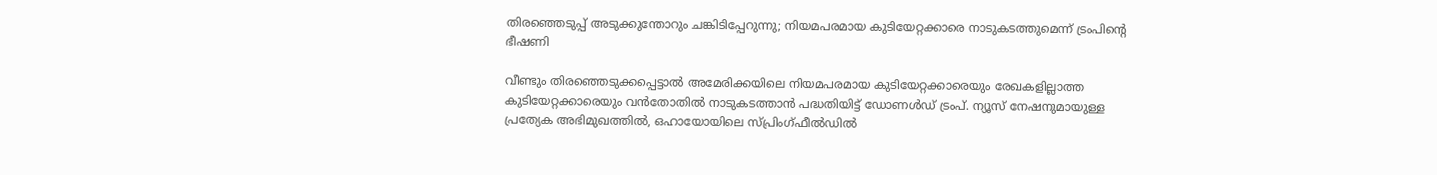തിരഞ്ഞെടുപ്പ് അടുക്കുന്തോറും ചങ്കിടിപ്പേറുന്നു; നിയമപരമായ കുടിയേറ്റക്കാരെ നാടുകടത്തുമെന്ന് ട്രംപിന്റെ ഭീഷണി

വീണ്ടും തിരഞ്ഞെടുക്കപ്പെട്ടാല്‍ അമേരിക്കയിലെ നിയമപരമായ കുടിയേറ്റക്കാരെയും രേഖകളില്ലാത്ത കുടിയേറ്റക്കാരെയും വന്‍തോതില്‍ നാടുകടത്താന്‍ പദ്ധതിയിട്ട് ഡോണള്‍ഡ് ട്രംപ്. ന്യൂസ് നേഷനുമായുള്ള പ്രത്യേക അഭിമുഖത്തില്‍, ഒഹായോയിലെ സ്പ്രിംഗ്ഫീല്‍ഡില്‍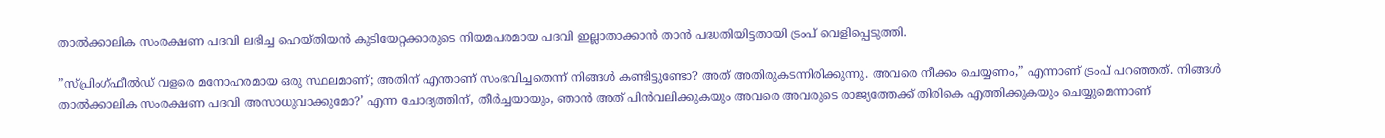താല്‍ക്കാലിക സംരക്ഷണ പദവി ലഭിച്ച ഹെയ്തിയന്‍ കുടിയേറ്റക്കാരുടെ നിയമപരമായ പദവി ഇല്ലാതാക്കാന്‍ താന്‍ പദ്ധതിയിട്ടതായി ട്രംപ് വെളിപ്പെടുത്തി.

”സ്പ്രിംഗ്ഫീല്‍ഡ് വളരെ മനോഹരമായ ഒരു സ്ഥലമാണ്; അതിന് എന്താണ് സംഭവിച്ചതെന്ന് നിങ്ങള്‍ കണ്ടിട്ടുണ്ടോ? അത് അതിരുകടന്നിരിക്കുന്നു. അവരെ നീക്കം ചെയ്യണം,” എന്നാണ് ട്രംപ് പറഞ്ഞത്. നിങ്ങള്‍ താല്‍ക്കാലിക സംരക്ഷണ പദവി അസാധുവാക്കുമോ?’ എന്ന ചോദ്യത്തിന്, തീര്‍ച്ചയായും, ഞാന്‍ അത് പിന്‍വലിക്കുകയും അവരെ അവരുടെ രാജ്യത്തേക്ക് തിരികെ എത്തിക്കുകയും ചെയ്യുമെന്നാണ്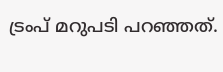ട്രംപ് മറുപടി പറഞ്ഞത്.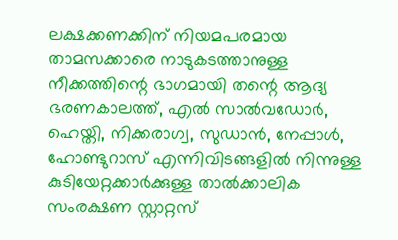ലക്ഷക്കണക്കിന് നിയമപരമായ താമസക്കാരെ നാടുകടത്താനുള്ള നീക്കത്തിന്റെ ഭാഗമായി തന്റെ ആദ്യ ഭരണകാലത്ത്, എല്‍ സാല്‍വഡോര്‍, ഹെയ്തി, നിക്കരാഗ്വ, സുഡാന്‍, നേപ്പാള്‍, ഹോണ്ടുറാസ് എന്നിവിടങ്ങളില്‍ നിന്നുള്ള കുടിയേറ്റക്കാര്‍ക്കുള്ള താല്‍ക്കാലിക സംരക്ഷണ സ്റ്റാറ്റസ്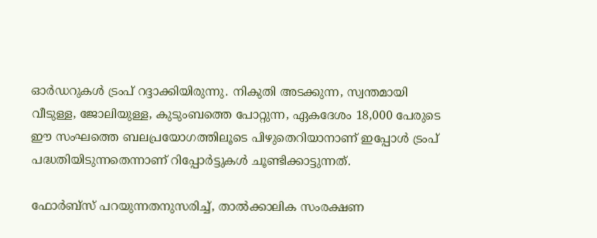ഓര്‍ഡറുകള്‍ ട്രംപ് റദ്ദാക്കിയിരുന്നു. നികുതി അടക്കുന്ന, സ്വന്തമായി വീടുള്ള, ജോലിയുള്ള, കുടുംബത്തെ പോറ്റുന്ന, ഏകദേശം 18,000 പേരുടെ ഈ സംഘത്തെ ബലപ്രയോഗത്തിലൂടെ പിഴുതെറിയാനാണ് ഇപ്പോള്‍ ട്രംപ് പദ്ധതിയിടുന്നതെന്നാണ് റിപ്പോര്‍ട്ടുകള്‍ ചൂണ്ടിക്കാട്ടുന്നത്.

ഫോര്‍ബ്‌സ് പറയുന്നതനുസരിച്ച്, താല്‍ക്കാലിക സംരക്ഷണ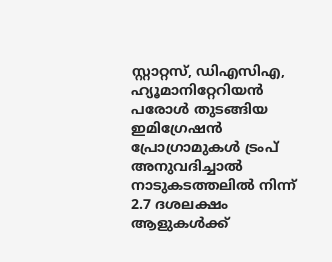സ്റ്റാറ്റസ്, ഡിഎസിഎ, ഹ്യൂമാനിറ്റേറിയന്‍ പരോള്‍ തുടങ്ങിയ ഇമിഗ്രേഷന്‍ പ്രോഗ്രാമുകള്‍ ട്രംപ് അനുവദിച്ചാല്‍ നാടുകടത്തലില്‍ നിന്ന് 2.7 ദശലക്ഷം ആളുകള്‍ക്ക്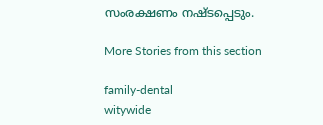സംരക്ഷണം നഷ്ടപ്പെടും.

More Stories from this section

family-dental
witywide